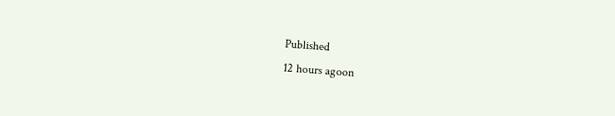Published
12 hours agoon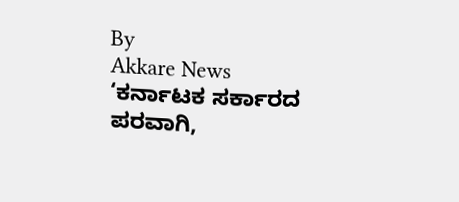By
Akkare News
‘ಕರ್ನಾಟಕ ಸರ್ಕಾರದ ಪರವಾಗಿ,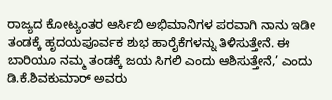ರಾಜ್ಯದ ಕೋಟ್ಯಂತರ ಆರ್ಸಿಬಿ ಅಭಿಮಾನಿಗಳ ಪರವಾಗಿ ನಾನು ಇಡೀ ತಂಡಕ್ಕೆ ಹೃದಯಪೂರ್ವಕ ಶುಭ ಹಾರೈಕೆಗಳನ್ನು ತಿಳಿಸುತ್ತೇನೆ. ಈ ಬಾರಿಯೂ ನಮ್ಮ ತಂಡಕ್ಕೆ ಜಯ ಸಿಗಲಿ ಎಂದು ಆಶಿಸುತ್ತೇನೆ,’ ಎಂದು ಡಿ.ಕೆ.ಶಿವಕುಮಾರ್ ಅವರು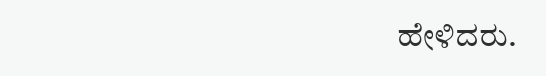ಹೇಳಿದರು.